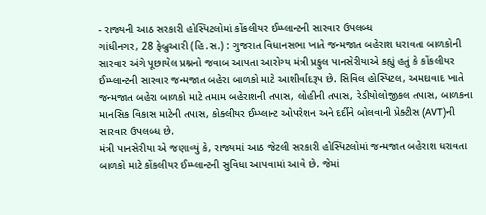- રાજ્યની આઠ સરકારી હોસ્પિટલોમાં કોંકલીયર ઈમ્પ્લાન્ટની સારવાર ઉપલબ્ધ
ગાંધીનગર, 28 ફેબ્રુઆરી (હિ.સ.) : ગુજરાત વિધાનસભા ખાતે જન્મજાત બહેરાશ ધરાવતા બાળકોની સારવાર અંગે પૂછાયેલ પ્રશ્નનો જવાબ આપતા આરોગ્ય મંત્રી પ્રફુલ પાનસેરીયાએ કહ્યું હતું કે કોંકલીયર ઈમ્પ્લાન્ટની સારવાર જન્મજાત બહેરા બાળકો માટે આશીર્વાદરૂપ છે. સિવિલ હોસ્પિટલ, અમદાવાદ ખાતે જન્મજાત બહેરા બાળકો માટે તમામ બહેરાશની તપાસ, લોહીની તપાસ, રેડીયોલોજીકલ તપાસ, બાળકના માનસિક વિકાસ માટેની તપાસ, કોક્લીયર ઈમ્પ્લાન્ટ ઓપરેશન અને દર્દીને બોલવાની પ્રેક્ટીસ (AVT)ની સારવાર ઉપલબ્ધ છે.
મંત્રી પાનસેરીયા એ જણાવ્યું કે, રાજ્યમાં આઠ જેટલી સરકારી હોસ્પિટલોમાં જન્મજાત બહેરાશ ધરાવતા બાળકો માટે કોંકલીયર ઈમ્પ્લાન્ટની સુવિધા આપવામાં આવે છે. જેમાં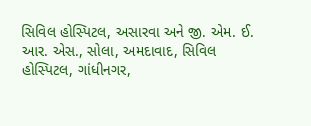સિવિલ હોસ્પિટલ, અસારવા અને જી. એમ. ઈ. આર. એસ., સોલા, અમદાવાદ, સિવિલ હોસ્પિટલ, ગાંધીનગર,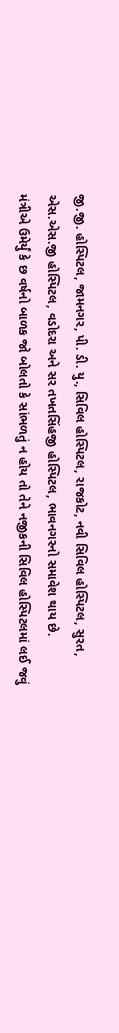જી.જી. હોસ્પિટલ, જામનગર, પી. ડી. યુ., સિવિલ હોસ્પિટલ, રાજકોટ, નવી સિવિલ હોસ્પિટલ, સુરત, એસ.એસ.જી હોસ્પિટલ, વડોદરા અને સર તખતસિંહજી હોસ્પિટલ, ભાવનગરનો સમાવેશ થાય છે.
મંત્રીએ ઉમેર્યું કે છ વર્ષનો બાળક જો બોલતો કે સાંભળતું ન હોય તો તેને નજીકની સિવિલ હોસ્પિટલમાં લઈ જવું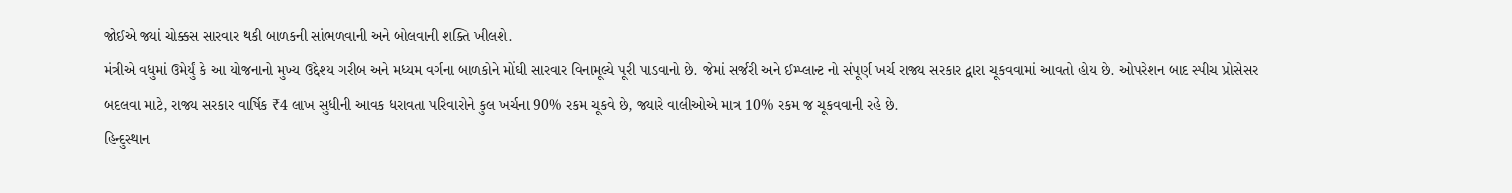જોઈએ જ્યાં ચોક્કસ સારવાર થકી બાળકની સાંભળવાની અને બોલવાની શક્તિ ખીલશે.
મંત્રીએ વધુમાં ઉમેર્યું કે આ યોજનાનો મુખ્ય ઉદ્દેશ્ય ગરીબ અને મધ્યમ વર્ગના બાળકોને મોંઘી સારવાર વિનામૂલ્યે પૂરી પાડવાનો છે. જેમાં સર્જરી અને ઈમ્પ્લાન્ટ નો સંપૂર્ણ ખર્ચ રાજ્ય સરકાર દ્વારા ચૂકવવામાં આવતો હોય છે. ઓપરેશન બાદ સ્પીચ પ્રોસેસર બદલવા માટે, રાજ્ય સરકાર વાર્ષિક ₹4 લાખ સુધીની આવક ધરાવતા પરિવારોને કુલ ખર્ચના 90% રકમ ચૂકવે છે, જ્યારે વાલીઓએ માત્ર 10% રકમ જ ચૂકવવાની રહે છે.
હિન્દુસ્થાન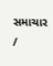સમાચાર /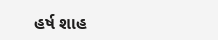હર્ષ શાહ